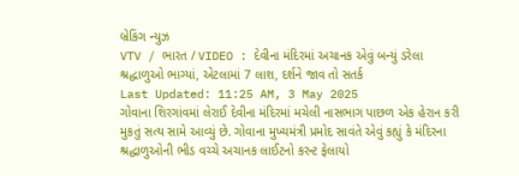બ્રેકિંગ ન્યુઝ
VTV / ભારત / VIDEO : દેવીના મંદિરમાં અચાનક એવું બન્યું ડરેલા શ્રદ્ધાળુઓ ભાગ્યાં, એટલામાં 7 લાશ, દર્શને જાવ તો સતર્ક
Last Updated: 11:25 AM, 3 May 2025
ગોવાના શિરગાંવમાં લેરાઈ દેવીના મંદિરમાં મચેલી નાસભાગ પાછળ એક હેરાન કરી મુકતું સત્ય સામે આવ્યું છે. ગોવાના મુખ્યમંત્રી પ્રમોદ સાવંતે એવું કહ્યું કે મંદિરના શ્રદ્ધાળુઓની ભીડ વચ્ચે અચાનક લાઈટનો કરન્ટ ફેલાયો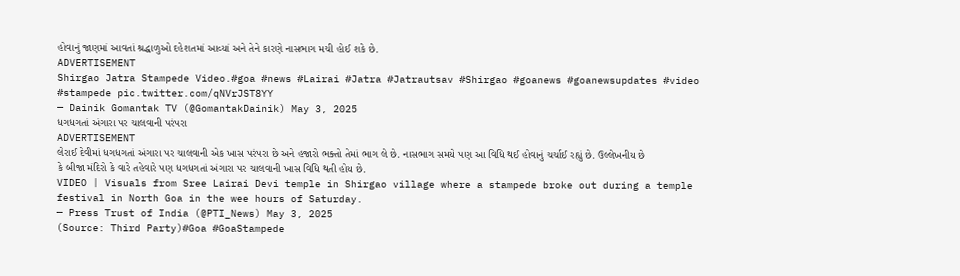હોવાનું જાણમાં આવતાં શ્રદ્ધાળુઓ દહેશતમાં આવ્યાં અને તેને કારણે નાસભાગ મચી હોઈ શકે છે.
ADVERTISEMENT
Shirgao Jatra Stampede Video.#goa #news #Lairai #Jatra #Jatrautsav #Shirgao #goanews #goanewsupdates #video #stampede pic.twitter.com/qNVrJST8YY
— Dainik Gomantak TV (@GomantakDainik) May 3, 2025
ધગધગતાં અંગારા પર ચાલવાની પરંપરા
ADVERTISEMENT
લેરાઈ દેવીમાં ધગધગતાં અંગારા પર ચાલવાની એક ખાસ પરંપરા છે અને હજારો ભક્તો તેમાં ભાગ લે છે. નાસભાગ સમયે પણ આ વિધિ થઈ હોવાનું ચર્ચાઈ રહ્યું છે. ઉલ્લેખનીય છે કે બીજા મંદિરો કે વારે તહેવારે પણ ધગધગતાં અંગારા પર ચાલવાની ખાસ વિધિ થતી હોય છે.
VIDEO | Visuals from Sree Lairai Devi temple in Shirgao village where a stampede broke out during a temple festival in North Goa in the wee hours of Saturday.
— Press Trust of India (@PTI_News) May 3, 2025
(Source: Third Party)#Goa #GoaStampede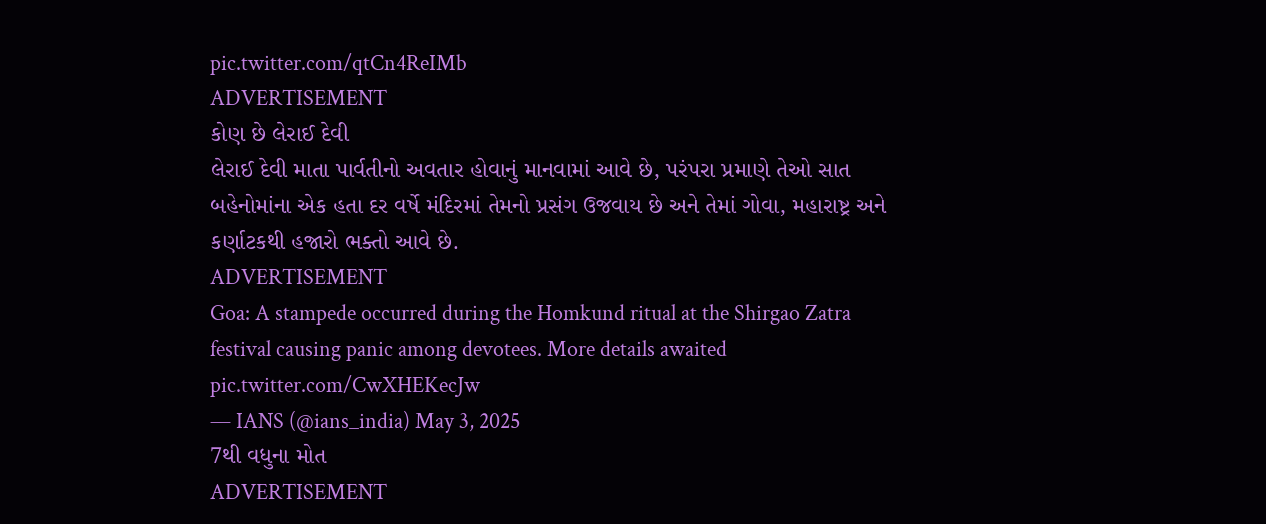pic.twitter.com/qtCn4ReIMb
ADVERTISEMENT
કોણ છે લેરાઈ દેવી
લેરાઈ દેવી માતા પાર્વતીનો અવતાર હોવાનું માનવામાં આવે છે, પરંપરા પ્રમાણે તેઓ સાત બહેનોમાંના એક હતા દર વર્ષે મંદિરમાં તેમનો પ્રસંગ ઉજવાય છે અને તેમાં ગોવા, મહારાષ્ટ્ર અને કર્ણાટકથી હજારો ભક્તો આવે છે.
ADVERTISEMENT
Goa: A stampede occurred during the Homkund ritual at the Shirgao Zatra festival causing panic among devotees. More details awaited pic.twitter.com/CwXHEKecJw
— IANS (@ians_india) May 3, 2025
7થી વધુના મોત
ADVERTISEMENT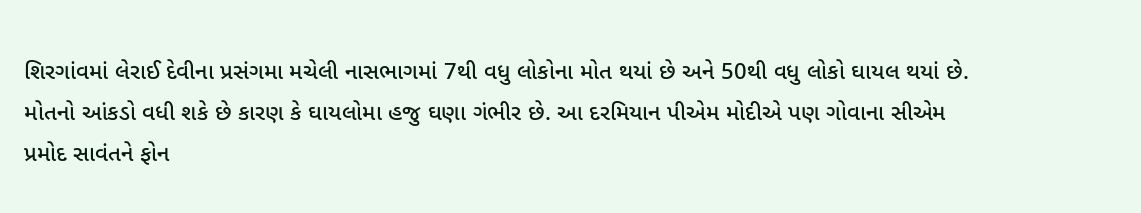શિરગાંવમાં લેરાઈ દેવીના પ્રસંગમા મચેલી નાસભાગમાં 7થી વધુ લોકોના મોત થયાં છે અને 50થી વધુ લોકો ઘાયલ થયાં છે. મોતનો આંકડો વધી શકે છે કારણ કે ઘાયલોમા હજુ ઘણા ગંભીર છે. આ દરમિયાન પીએમ મોદીએ પણ ગોવાના સીએમ પ્રમોદ સાવંતને ફોન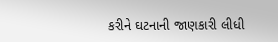કરીને ઘટનાની જાણકારી લીધી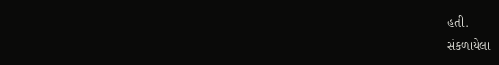હતી.
સંકળાયેલા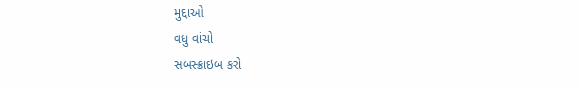મુદ્દાઓ
વધુ વાંચો
સબસ્ક્રાઇબ કરો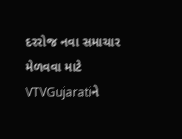દરરોજ નવા સમાચાર મેળવવા માટે VTVGujaratiને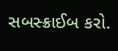સબસ્ક્રાઈબ કરો.